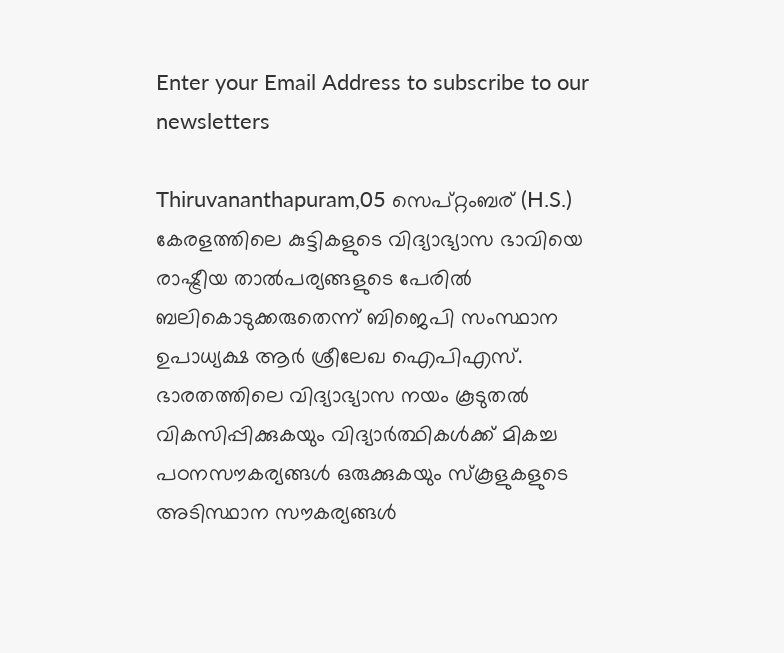Enter your Email Address to subscribe to our newsletters

Thiruvananthapuram,05 സെപ്റ്റംബര് (H.S.)
കേരളത്തിലെ കുട്ടികളുടെ വിദ്യാഭ്യാസ ഭാവിയെ രാഷ്ട്രീയ താൽപര്യങ്ങളുടെ പേരിൽ ബലികൊടുക്കരുതെന്ന് ബിജെപി സംസ്ഥാന ഉപാധ്യക്ഷ ആർ ശ്രീലേഖ ഐപിഎസ്.
ഭാരതത്തിലെ വിദ്യാഭ്യാസ നയം കൂടുതൽ വികസിപ്പിക്കുകയും വിദ്യാർത്ഥികൾക്ക് മികച്ച പഠനസൗകര്യങ്ങൾ ഒരുക്കുകയും സ്കൂളുകളുടെ അടിസ്ഥാന സൗകര്യങ്ങൾ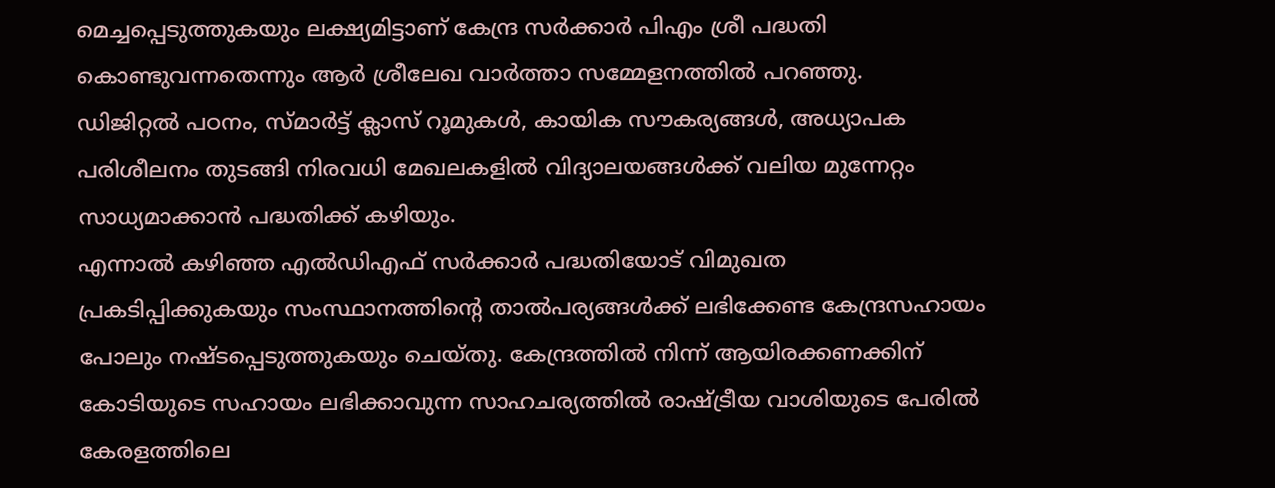മെച്ചപ്പെടുത്തുകയും ലക്ഷ്യമിട്ടാണ് കേന്ദ്ര സർക്കാർ പിഎം ശ്രീ പദ്ധതി കൊണ്ടുവന്നതെന്നും ആർ ശ്രീലേഖ വാർത്താ സമ്മേളനത്തിൽ പറഞ്ഞു.
ഡിജിറ്റൽ പഠനം, സ്മാർട്ട് ക്ലാസ് റൂമുകൾ, കായിക സൗകര്യങ്ങൾ, അധ്യാപക പരിശീലനം തുടങ്ങി നിരവധി മേഖലകളിൽ വിദ്യാലയങ്ങൾക്ക് വലിയ മുന്നേറ്റം സാധ്യമാക്കാൻ പദ്ധതിക്ക് കഴിയും.
എന്നാൽ കഴിഞ്ഞ എൽഡിഎഫ് സർക്കാർ പദ്ധതിയോട് വിമുഖത പ്രകടിപ്പിക്കുകയും സംസ്ഥാനത്തിന്റെ താൽപര്യങ്ങൾക്ക് ലഭിക്കേണ്ട കേന്ദ്രസഹായം പോലും നഷ്ടപ്പെടുത്തുകയും ചെയ്തു. കേന്ദ്രത്തിൽ നിന്ന് ആയിരക്കണക്കിന് കോടിയുടെ സഹായം ലഭിക്കാവുന്ന സാഹചര്യത്തിൽ രാഷ്ട്രീയ വാശിയുടെ പേരിൽ കേരളത്തിലെ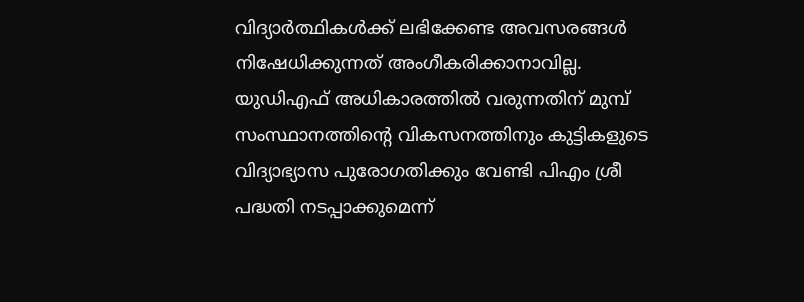വിദ്യാർത്ഥികൾക്ക് ലഭിക്കേണ്ട അവസരങ്ങൾ നിഷേധിക്കുന്നത് അംഗീകരിക്കാനാവില്ല.
യുഡിഎഫ് അധികാരത്തിൽ വരുന്നതിന് മുമ്പ് സംസ്ഥാനത്തിന്റെ വികസനത്തിനും കുട്ടികളുടെ വിദ്യാഭ്യാസ പുരോഗതിക്കും വേണ്ടി പിഎം ശ്രീ പദ്ധതി നടപ്പാക്കുമെന്ന്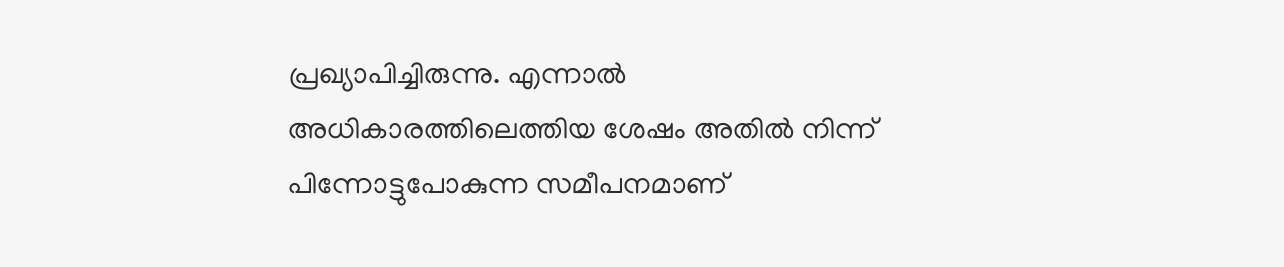പ്രഖ്യാപിച്ചിരുന്നു. എന്നാൽ അധികാരത്തിലെത്തിയ ശേഷം അതിൽ നിന്ന് പിന്നോട്ടുപോകുന്ന സമീപനമാണ്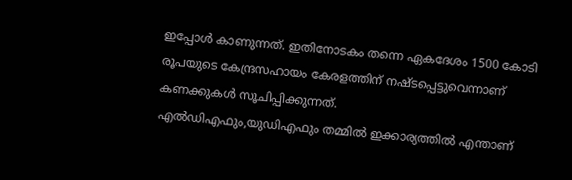ഇപ്പോൾ കാണുന്നത്. ഇതിനോടകം തന്നെ ഏകദേശം 1500 കോടി രൂപയുടെ കേന്ദ്രസഹായം കേരളത്തിന് നഷ്ടപ്പെട്ടുവെന്നാണ് കണക്കുകൾ സൂചിപ്പിക്കുന്നത്.
എൽഡിഎഫും,യുഡിഎഫും തമ്മിൽ ഇക്കാര്യത്തിൽ എന്താണ്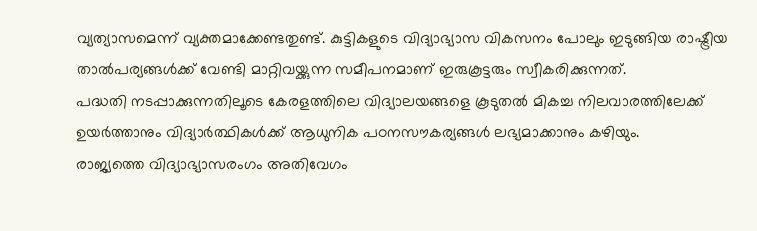വ്യത്യാസമെന്ന് വ്യക്തമാക്കേണ്ടതുണ്ട്. കുട്ടികളുടെ വിദ്യാഭ്യാസ വികസനം പോലും ഇടുങ്ങിയ രാഷ്ട്രീയ താൽപര്യങ്ങൾക്ക് വേണ്ടി മാറ്റിവയ്ക്കുന്ന സമീപനമാണ് ഇരുകൂട്ടരും സ്വീകരിക്കുന്നത്.
പദ്ധതി നടപ്പാക്കുന്നതിലൂടെ കേരളത്തിലെ വിദ്യാലയങ്ങളെ കൂടുതൽ മികച്ച നിലവാരത്തിലേക്ക് ഉയർത്താനും വിദ്യാർത്ഥികൾക്ക് ആധുനിക പഠനസൗകര്യങ്ങൾ ലഭ്യമാക്കാനും കഴിയും.
രാജ്യത്തെ വിദ്യാഭ്യാസരംഗം അതിവേഗം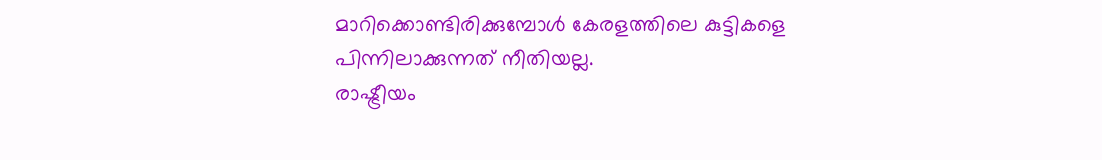മാറിക്കൊണ്ടിരിക്കുമ്പോൾ കേരളത്തിലെ കുട്ടികളെ പിന്നിലാക്കുന്നത് നീതിയല്ല.
രാഷ്ട്രീയം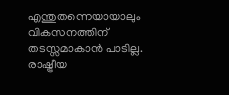എന്തുതന്നെയായാലും വികസനത്തിന് തടസ്സമാകാൻ പാടില്ല. രാഷ്ട്രീയ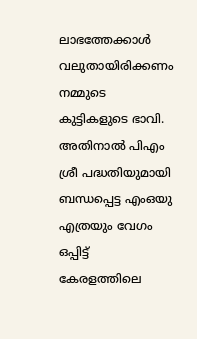ലാഭത്തേക്കാൾ വലുതായിരിക്കണം നമ്മുടെ കുട്ടികളുടെ ഭാവി. അതിനാൽ പിഎം ശ്രീ പദ്ധതിയുമായി ബന്ധപ്പെട്ട എംഒയു എത്രയും വേഗം ഒപ്പിട്ട് കേരളത്തിലെ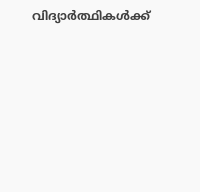വിദ്യാർത്ഥികൾക്ക്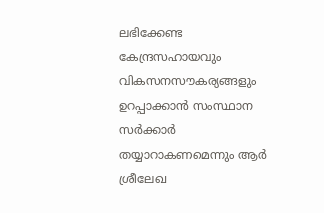ലഭിക്കേണ്ട കേന്ദ്രസഹായവും വികസനസൗകര്യങ്ങളും ഉറപ്പാക്കാൻ സംസ്ഥാന സർക്കാർ തയ്യാറാകണമെന്നും ആർ ശ്രീലേഖ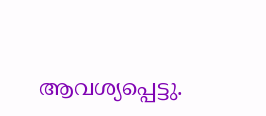ആവശ്യപ്പെട്ടു.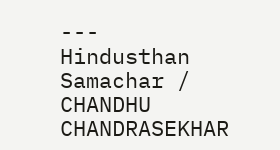---
Hindusthan Samachar / CHANDHU CHANDRASEKHAR